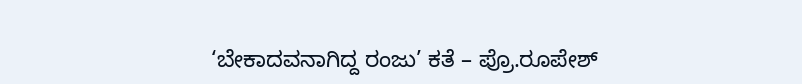‘ಬೇಕಾದವನಾಗಿದ್ದ ರಂಜು’ ಕತೆ – ಪ್ರೊ.ರೂಪೇಶ್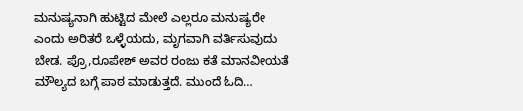ಮನುಷ್ಯನಾಗಿ ಹುಟ್ಟಿದ ಮೇಲೆ ಎಲ್ಲರೂ ಮನುಷ್ಯರೇ ಎಂದು ಅರಿತರೆ ಒಳ್ಳೆಯದು, ಮೃಗವಾಗಿ ವರ್ತಿಸುವುದು ಬೇಡ. ಪ್ರೊ,ರೂಪೇಶ್ ಅವರ ರಂಜು ಕತೆ ಮಾನವೀಯತೆ ಮೌಲ್ಯದ ಬಗ್ಗೆ ಪಾಠ ಮಾಡುತ್ತದೆ. ಮುಂದೆ ಓದಿ…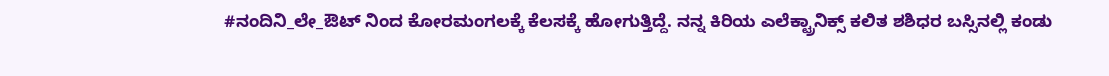#ನಂದಿನಿ_ಲೇ_ಔಟ್ ನಿಂದ ಕೋರಮಂಗಲಕ್ಕೆ ಕೆಲಸಕ್ಕೆ ಹೋಗುತ್ತಿದ್ದೆ. ನನ್ನ ಕಿರಿಯ ಎಲೆಕ್ಟ್ರಾನಿಕ್ಸ್ ಕಲಿತ ಶಶಿಧರ ಬಸ್ಸಿನಲ್ಲಿ ಕಂಡು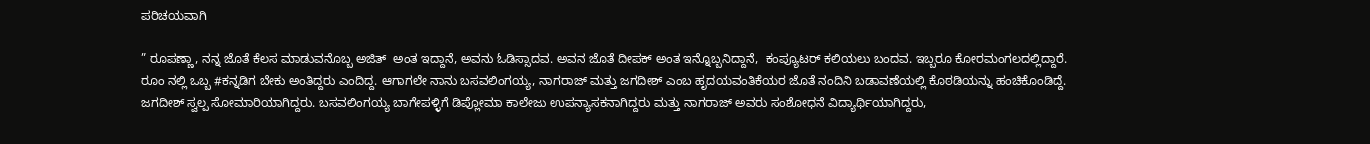ಪರಿಚಯವಾಗಿ

” ರೂಪಣ್ಣಾ, ನನ್ನ ಜೊತೆ ಕೆಲಸ ಮಾಡುವನೊಬ್ಬ ಅಜಿತ್  ಅಂತ ಇದ್ದಾನೆ, ಅವನು ಓಡಿಸ್ಸಾದವ. ಅವನ ಜೊತೆ ದೀಪಕ್ ಅಂತ ಇನ್ನೊಬ್ಬನಿದ್ದಾನೆ,  ಕಂಪ್ಯೂಟರ್ ಕಲಿಯಲು ಬಂದವ. ಇಬ್ಬರೂ ಕೋರಮಂಗಲದಲ್ಲಿದ್ದಾರೆ. ರೂಂ ನಲ್ಲಿ ಒಬ್ಬ #ಕನ್ನಡಿಗ ಬೇಕು ಅಂತಿದ್ದರು ಎಂದಿದ್ದ. ಆಗಾಗಲೇ ನಾನು ಬಸವಲಿಂಗಯ್ಯ, ನಾಗರಾಜ್ ಮತ್ತು ಜಗದೀಶ್ ಎಂಬ ಹೃದಯವಂತಿಕೆಯರ ಜೊತೆ ನಂದಿನಿ ಬಡಾವಣೆಯಲ್ಲಿ ಕೊಠಡಿಯನ್ನು ಹಂಚಿಕೊಂಡಿದ್ದೆ. ಜಗದೀಶ್ ಸ್ವಲ್ಪ ಸೋಮಾರಿಯಾಗಿದ್ದರು. ಬಸವಲಿಂಗಯ್ಯ ಬಾಗೇಪಳ್ಳಿಗೆ ಡಿಪ್ಲೋಮಾ ಕಾಲೇಜು ಉಪನ್ಯಾಸಕನಾಗಿದ್ದರು ಮತ್ತು ನಾಗರಾಜ್ ಅವರು ಸಂಶೋಧನೆ ವಿದ್ಯಾರ್ಥಿಯಾಗಿದ್ದರು,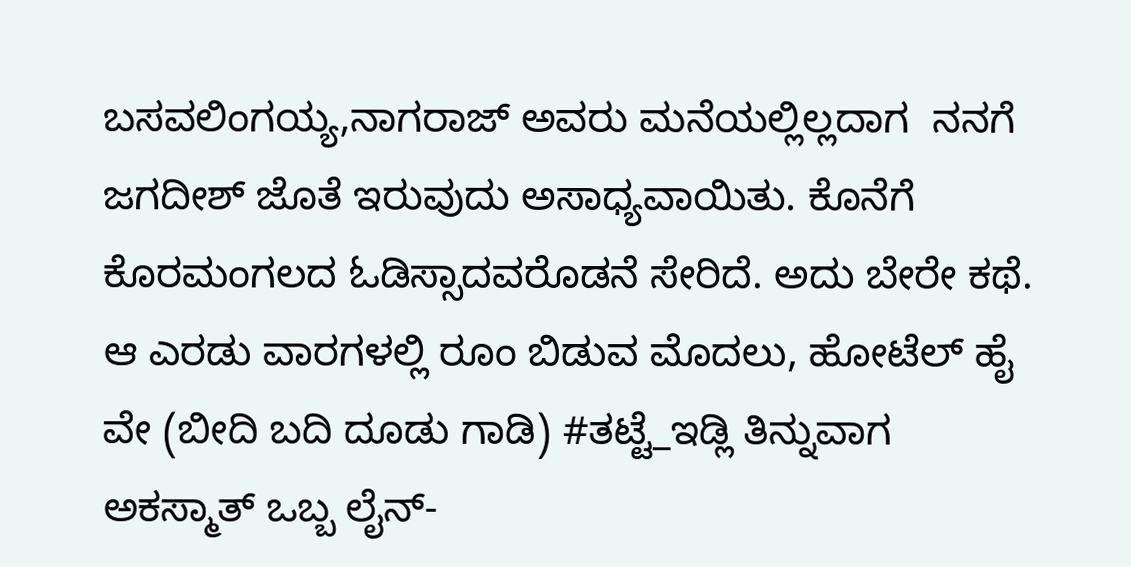ಬಸವಲಿಂಗಯ್ಯ,ನಾಗರಾಜ್ ಅವರು ಮನೆಯಲ್ಲಿಲ್ಲದಾಗ  ನನಗೆ ಜಗದೀಶ್ ಜೊತೆ ಇರುವುದು ಅಸಾಧ್ಯವಾಯಿತು. ಕೊನೆಗೆ ಕೊರಮಂಗಲದ ಓಡಿಸ್ಸಾದವರೊಡನೆ ಸೇರಿದೆ. ಅದು ಬೇರೇ ಕಥೆ. ಆ ಎರಡು ವಾರಗಳಲ್ಲಿ ರೂಂ ಬಿಡುವ ಮೊದಲು, ಹೋಟೆಲ್ ಹೈ ವೇ (ಬೀದಿ ಬದಿ ದೂಡು ಗಾಡಿ) #ತಟ್ಟೆ_ಇಡ್ಲಿ ತಿನ್ನುವಾಗ ಅಕಸ್ಮಾತ್ ಒಬ್ಬ ಲೈನ್-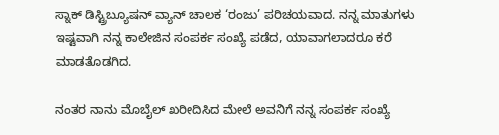ಸ್ನಾಕ್ ಡಿಸ್ಟ್ರಿಬ್ಯೂಷನ್ ವ್ಯಾನ್ ಚಾಲಕ ‘ರಂಜು’ ಪರಿಚಯವಾದ. ನನ್ನ ಮಾತುಗಳು ಇಷ್ಟವಾಗಿ ನನ್ನ ಕಾಲೇಜಿನ ಸಂಪರ್ಕ ಸಂಖ್ಯೆ ಪಡೆದ, ಯಾವಾಗಲಾದರೂ ಕರೆ ಮಾಡತೊಡಗಿದ.

ನಂತರ ನಾನು ಮೊಬೈಲ್ ಖರೀದಿಸಿದ ಮೇಲೆ ಅವನಿಗೆ ನನ್ನ ಸಂಪರ್ಕ ಸಂಖ್ಯೆ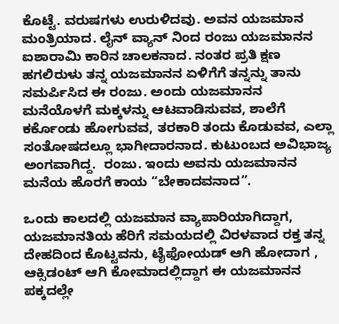ಕೊಟ್ಟೆ. ವರುಷಗಳು ಉರುಳಿದವು. ಅವನ ಯಜಮಾನ ಮಂತ್ರಿಯಾದ. ಲೈನ್ ವ್ಯಾನ್ ನಿಂದ ರಂಜು ಯಜಮಾನನ ಐಶಾರಾಮಿ ಕಾರಿನ ಚಾಲಕನಾದ. ನಂತರ ಪ್ರತಿ ಕ್ಷಣ ಹಗಲಿರುಳು ತನ್ನ ಯಜಮಾನನ ಏಳಿಗೆಗೆ ತನ್ನನ್ನು ತಾನು ಸಮರ್ಪಿಸಿದ ಈ ರಂಜು. ಅಂದು ಯಜಮಾನನ ಮನೆಯೊಳಗೆ ಮಕ್ಕಳನ್ನು ಆಟವಾಡಿಸುವವ, ಶಾಲೆಗೆ ಕರ್ಕೊಂಡು ಹೋಗುವವ, ತರಕಾರಿ ತಂದು ಕೊಡುವವ, ಎಲ್ಲಾ ಸಂತೋಷದಲ್ಲೂ ಭಾಗೀದಾರನಾದ. ಕುಟುಂಬದ ಅವಿಭಾಜ್ಯ ಅಂಗವಾಗಿದ್ದ.  ರಂಜು. ಇಂದು ಅವನು ಯಜಮಾನನ ಮನೆಯ‌ ಹೊರಗೆ ಕಾಯ “ಬೇಕಾದವನಾದ”.

ಒಂದು ಕಾಲದಲ್ಲಿ ಯಜಮಾನ ವ್ಯಾಪಾರಿಯಾಗಿದ್ದಾಗ, ಯಜಮಾನತಿಯ ಹೆರಿಗೆ ಸಮಯದಲ್ಲಿ ವಿರಳವಾದ ರಕ್ತ ತನ್ನ ದೇಹದಿಂದ ಕೊಟ್ಟವನು, ಟೈಫೋಯಡ್ ಆಗಿ ಹೋದಾಗ , ಆಕ್ಸಿಡಂಟ್ ಆಗಿ ಕೋಮಾದಲ್ಲಿದ್ದಾಗ ಈ ಯಜಮಾನನ ಪಕ್ಕದಲ್ಲೇ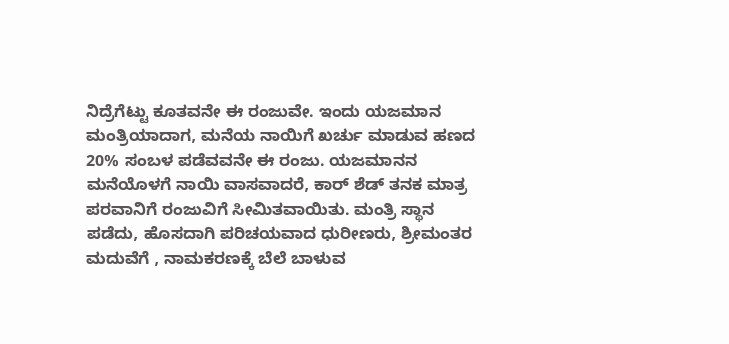ನಿದ್ರೆಗೆಟ್ಟು ಕೂತವನೇ ಈ ರಂಜುವೇ. ಇಂದು ಯಜಮಾನ ಮಂತ್ರಿಯಾದಾಗ, ಮನೆಯ ನಾಯಿಗೆ ಖರ್ಚು ಮಾಡುವ ಹಣದ 20% ಸಂಬಳ ಪಡೆವವನೇ ಈ ರಂಜು. ಯಜಮಾನನ ಮನೆಯೊಳಗೆ ನಾಯಿ ವಾಸವಾದರೆ, ಕಾರ್ ಶೆಡ್ ತನಕ ಮಾತ್ರ ಪರವಾನಿಗೆ ರಂಜುವಿಗೆ ಸೀಮಿತವಾಯಿತು. ಮಂತ್ರಿ ಸ್ಥಾನ ಪಡೆದು, ಹೊಸದಾಗಿ ಪರಿಚಯವಾದ ಧುರೀಣರು, ಶ್ರೀಮಂತರ ಮದುವೆಗೆ , ನಾಮಕರಣಕ್ಕೆ ಬೆಲೆ ಬಾಳುವ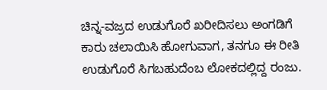ಚಿನ್ನ-ವಜ್ರದ ಉಡುಗೊರೆ ಖರೀದಿಸಲು ಅಂಗಡಿಗೆ ಕಾರು ಚಲಾಯಿಸಿ ಹೋಗುವಾಗ, ತನಗೂ ಈ ರೀತಿ ಉಡುಗೊರೆ ಸಿಗಬಹುದೆಂಬ ಲೋಕದಲ್ಲಿದ್ದ ರಂಜು.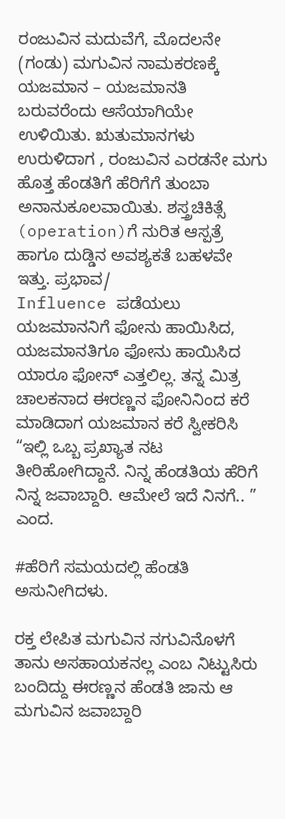ರಂಜುವಿನ ಮದುವೆಗೆ, ಮೊದಲನೇ (ಗಂಡು) ಮಗುವಿನ ನಾಮಕರಣಕ್ಕೆ ಯಜಮಾನ – ಯಜಮಾನತಿ ಬರುವರೆಂದು ಆಸೆಯಾಗಿಯೇ ಉಳಿಯಿತು. ಋತುಮಾನಗಳು ಉರುಳಿದಾಗ , ರಂಜುವಿನ ಎರಡನೇ ಮಗು ಹೊತ್ತ ಹೆಂಡತಿಗೆ ಹೆರಿಗೆಗೆ ತುಂಬಾ ಅನಾನುಕೂಲವಾಯಿತು. ಶಸ್ತ್ರಚಿಕಿತ್ಸೆ (operation)ಗೆ ನುರಿತ ಆಸ್ಪತ್ರೆ ಹಾಗೂ ದುಡ್ಡಿನ ಅವಶ್ಯಕತೆ ಬಹಳವೇ ಇತ್ತು. ಪ್ರಭಾವ/
Influence ಪಡೆಯಲು ಯಜಮಾನನಿಗೆ ಫೋನು ಹಾಯಿಸಿದ, ಯಜಮಾನತಿಗೂ ಫೋನು ಹಾಯಿಸಿದ ಯಾರೂ ಫೋನ್ ಎತ್ತಲಿಲ್ಲ. ತನ್ನ ಮಿತ್ರ ಚಾಲಕನಾದ ಈರಣ್ಣನ ಫೋನಿನಿಂದ ಕರೆ ಮಾಡಿದಾಗ ಯಜಮಾನ ಕರೆ ಸ್ವೀಕರಿಸಿ “ಇಲ್ಲಿ ಒಬ್ಬ ಪ್ರಖ್ಯಾತ ನಟ ತೀರಿಹೋಗಿದ್ದಾನೆ. ನಿನ್ನ ಹೆಂಡತಿಯ ಹೆರಿಗೆ ನಿನ್ನ ಜವಾಬ್ದಾರಿ. ಆಮೇಲೆ ಇದೆ ನಿನಗೆ.. ” ಎಂದ.

#ಹೆರಿಗೆ ಸಮಯದಲ್ಲಿ ಹೆಂಡತಿ ಅಸುನೀಗಿದಳು.

ರಕ್ತ ಲೇಪಿತ ಮಗುವಿನ ನಗುವಿನೊಳಗೆ ತಾನು ಅಸಹಾಯಕನಲ್ಲ ಎಂಬ ನಿಟ್ಟುಸಿರು ಬಂದಿದ್ದು ಈರಣ್ಣನ ಹೆಂಡತಿ ಜಾನು ಆ ಮಗುವಿನ ಜವಾಬ್ದಾರಿ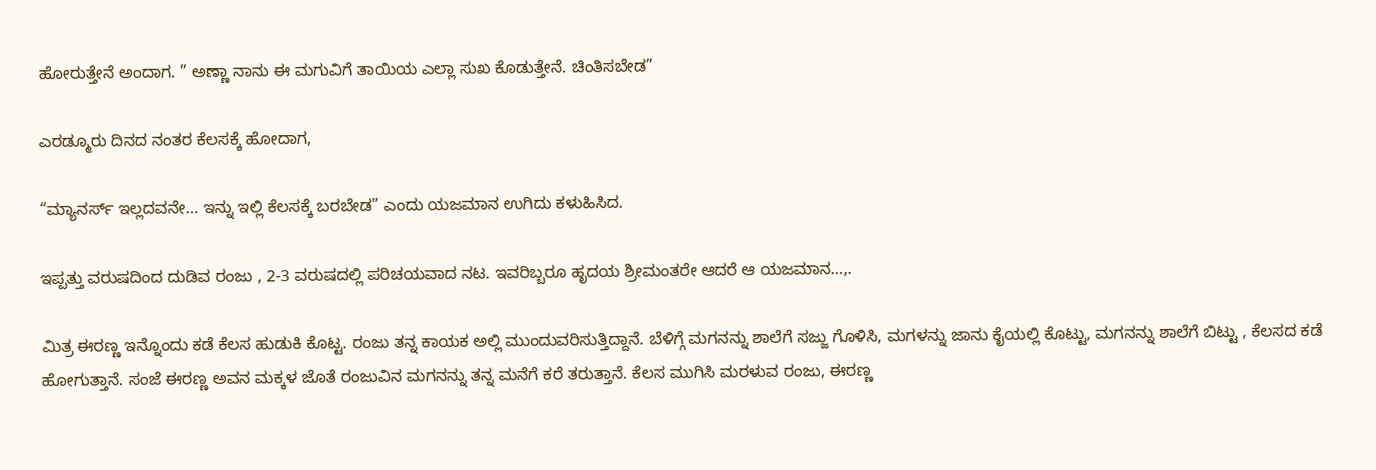ಹೋರುತ್ತೇನೆ ಅಂದಾಗ. ” ಅಣ್ಣಾ ನಾನು ಈ ಮಗುವಿಗೆ ತಾಯಿಯ ಎಲ್ಲಾ ಸುಖ ಕೊಡುತ್ತೇನೆ. ಚಿಂತಿಸಬೇಡ”

ಎರಡ್ಮೂರು ದಿನದ ನಂತರ ಕೆಲಸಕ್ಕೆ ಹೋದಾಗ,

“ಮ್ಯಾನರ್ಸ್ ಇಲ್ಲದವನೇ… ಇನ್ನು ಇಲ್ಲಿ ಕೆಲಸಕ್ಕೆ ಬರಬೇಡ” ಎಂದು ಯಜಮಾನ ಉಗಿದು ಕಳುಹಿಸಿದ.

ಇಪ್ಪತ್ತು ವರುಷದಿಂದ ದುಡಿವ ರಂಜು , 2-3 ವರುಷದಲ್ಲಿ ಪರಿಚಯವಾದ ನಟ. ಇವರಿಬ್ಬರೂ ಹೃದಯ ಶ್ರೀಮಂತರೇ ಆದರೆ ಆ ಯಜಮಾನ…,.

ಮಿತ್ರ ಈರಣ್ಣ ಇನ್ನೊಂದು ಕಡೆ ಕೆಲಸ ಹುಡುಕಿ ಕೊಟ್ಟ. ರಂಜು ತನ್ನ ಕಾಯಕ ಅಲ್ಲಿ ಮುಂದುವರಿಸುತ್ತಿದ್ದಾನೆ. ಬೆಳಿಗ್ಗೆ ಮಗನನ್ನು ಶಾಲೆಗೆ ಸಜ್ಜು ಗೊಳಿಸಿ, ಮಗಳನ್ನು ಜಾನು ಕೈಯಲ್ಲಿ ಕೊಟ್ಟು, ಮಗನನ್ನು ಶಾಲೆಗೆ ಬಿಟ್ಟು , ಕೆಲಸದ ಕಡೆ ಹೋಗುತ್ತಾನೆ. ಸಂಜೆ ಈರಣ್ಣ ಅವನ ಮಕ್ಕಳ ಜೊತೆ ರಂಜುವಿನ ಮಗನನ್ನು ತನ್ನ ಮನೆಗೆ ಕರೆ ತರುತ್ತಾನೆ. ಕೆಲಸ ಮುಗಿಸಿ ಮರಳುವ ರಂಜು, ಈರಣ್ಣ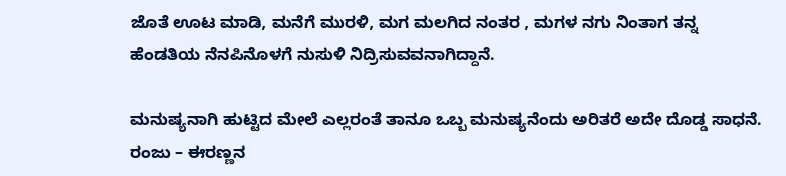ಜೊತೆ ಊಟ ಮಾಡಿ, ಮನೆಗೆ ಮುರಳಿ, ಮಗ ಮಲಗಿದ ನಂತರ , ಮಗಳ ನಗು ನಿಂತಾಗ ತನ್ನ ಹೆಂಡತಿಯ ನೆನಪಿನೊಳಗೆ ನುಸುಳಿ ನಿದ್ರಿಸುವವನಾಗಿದ್ದಾನೆ.

ಮನುಷ್ಯನಾಗಿ ಹುಟ್ಟಿದ ಮೇಲೆ ಎಲ್ಲರಂತೆ ತಾನೂ ಒಬ್ಬ ಮನುಷ್ಯನೆಂದು ಅರಿತರೆ ಅದೇ ದೊಡ್ಡ ಸಾಧನೆ. ರಂಜು – ಈರಣ್ಣನ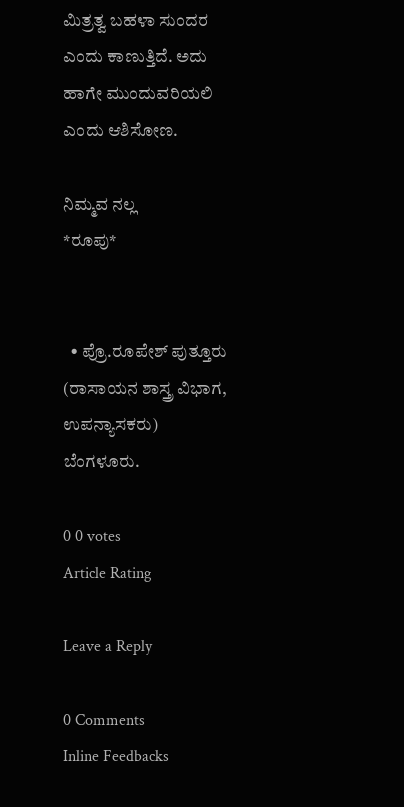ಮಿತ್ರತ್ವ ಬಹಳಾ ಸುಂದರ ಎಂದು ಕಾಣುತ್ತಿದೆ. ಅದು ಹಾಗೇ ಮುಂದುವರಿಯಲಿ ಎಂದು ಆಶಿಸೋಣ.

ನಿಮ್ಮವ ನಲ್ಲ
*ರೂಪು*


  • ಪ್ರೊ.ರೂಪೇಶ್ ಪುತ್ತೂರು (ರಾಸಾಯನ ಶಾಸ್ತ್ರ ವಿಭಾಗ, ಉಪನ್ಯಾಸಕರು) ಬೆಂಗಳೂರು.

0 0 votes
Article Rating

Leave a Reply

0 Comments
Inline Feedbacks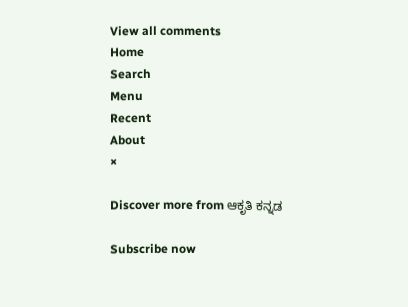View all comments
Home
Search
Menu
Recent
About
×

Discover more from ಆಕೃತಿ ಕನ್ನಡ

Subscribe now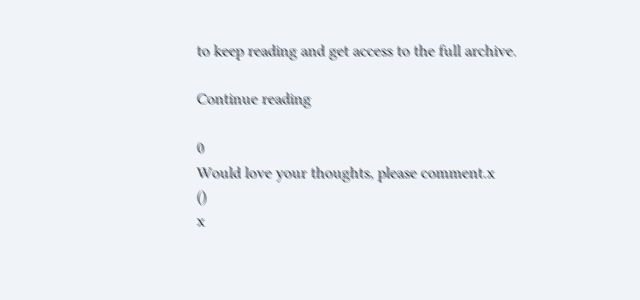to keep reading and get access to the full archive.

Continue reading

0
Would love your thoughts, please comment.x
()
x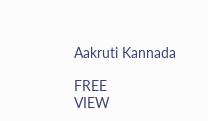Aakruti Kannada

FREE
VIEW